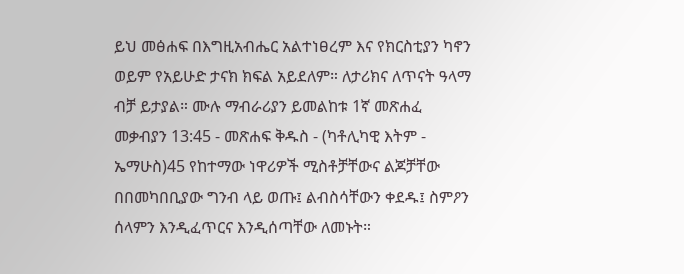ይህ መፅሐፍ በእግዚአብሔር አልተነፀረም እና የክርስቲያን ካኖን ወይም የአይሁድ ታናክ ክፍል አይደለም። ለታሪክና ለጥናት ዓላማ ብቻ ይታያል። ሙሉ ማብራሪያን ይመልከቱ 1ኛ መጽሐፈ መቃብያን 13:45 - መጽሐፍ ቅዱስ - (ካቶሊካዊ እትም - ኤማሁስ)45 የከተማው ነዋሪዎች ሚስቶቻቸውና ልጆቻቸው በበመካበቢያው ግንብ ላይ ወጡ፤ ልብስሳቸውን ቀደዱ፤ ስምዖን ሰላምን እንዲፈጥርና እንዲሰጣቸው ለመኑት።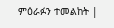ምዕራፉን ተመልከት |